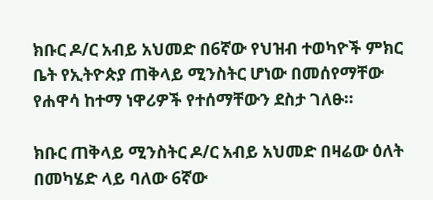ክቡር ዶ/ር አብይ አህመድ በ6ኛው የህዝብ ተወካዮች ምክር ቤት የኢትዮጵያ ጠቅላይ ሚንስትር ሆነው በመሰየማቸው የሐዋሳ ከተማ ነዋሪዎች የተሰማቸውን ደስታ ገለፁ።

ክቡር ጠቅላይ ሚንስትር ዶ/ር አብይ አህመድ በዛሬው ዕለት በመካሄድ ላይ ባለው 6ኛው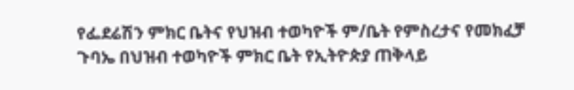የፌደሬሽን ምክር ቤትና የህዝብ ተወካዮች ም/ቤት የምስረታና የመክፈቻ ጉባኤ በህዝብ ተወካዮች ምክር ቤት የኢትዮጵያ ጠቅላይ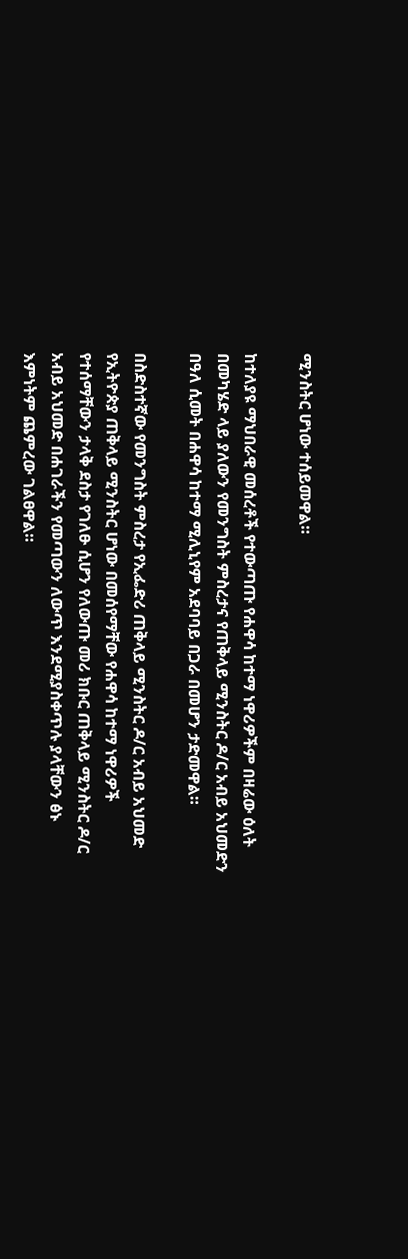ሚንስትር ሆነው ተሰይመዋል።

ከተለያዩ ማህበራዊ መሰረቶች የተውጣጡ የሐዋሳ ከተማ ነዋሪዎችም በዛሬው ዕለት በመካሄድ ላይ ያለውን የመንግስት ምስረታና የጠቅላይ ሚንስትር ዶ/ር አብይ አህመድን በዓለ ሲመት በሐዋሳ ከተማ ሚሊኒየም አደባባይ በጋራ በመሆን ታድመዋል።

በስድስተኛው የመንግስት ምስረታ የኢፌድሪ ጠቅላይ ሚንስትር ዶ/ር አብይ አህመድ የኢትዮጵያ ጠቅላይ ሚንስትር ሆነው በመሰየማቸው የሐዋሳ ከተማ ነዋሪዎች የተሰማቸውን ታላቅ ደስታ የገለፁ ሲሆን የለውጡ መሪ ክቡር ጠቅላይ ሚንስትር ዶ/ር አብይ አህመድ በሐገራችን የመጣውን ለውጥ እንደሚያስቀጥሉ ያላቸውን ፅኑ እምነትም ጨምረው ገልፀዋል።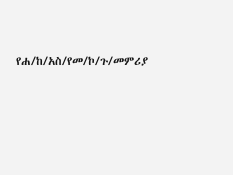የሐ/ከ/አስ/የመ/ኮ/ጉ/መምሪያ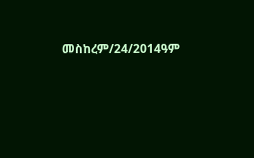መስከረም/24/2014ዓም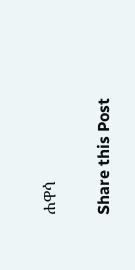ሐዋሳ

Share this Post